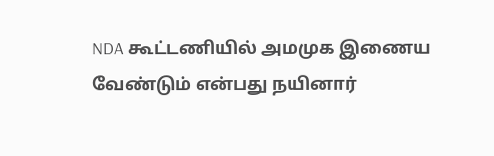NDA கூட்டணியில் அமமுக இணைய வேண்டும் என்பது நயினார்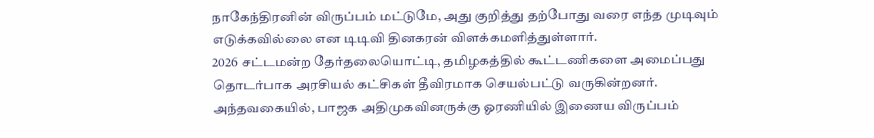நாகேந்திரனின் விருப்பம் மட்டுமே, அது குறித்து தற்போது வரை எந்த முடிவும் எடுக்கவில்லை என டிடிவி தினகரன் விளக்கமளித்துள்ளார்.
2026 சட்டமன்ற தேர்தலையொட்டி, தமிழகத்தில் கூட்டணிகளை அமைப்பது தொடர்பாக அரசியல் கட்சிகள் தீவிரமாக செயல்பட்டு வருகின்றனர். அந்தவகையில், பாஜக அதிமுகவினருக்கு ஓரணியில் இணைய விருப்பம்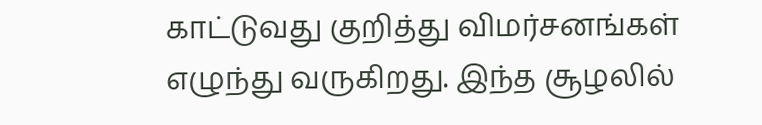காட்டுவது குறித்து விமர்சனங்கள் எழுந்து வருகிறது. இந்த சூழலில்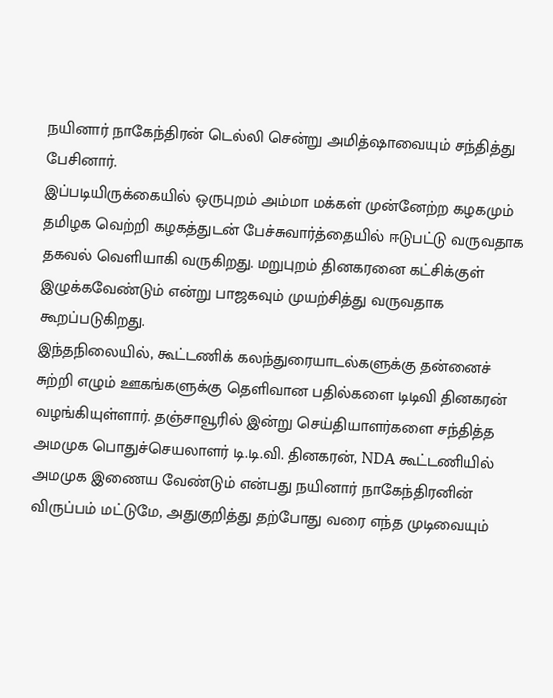நயினார் நாகேந்திரன் டெல்லி சென்று அமித்ஷாவையும் சந்தித்து பேசினார்.
இப்படியிருக்கையில் ஒருபுறம் அம்மா மக்கள் முன்னேற்ற கழகமும் தமிழக வெற்றி கழகத்துடன் பேச்சுவார்த்தையில் ஈடுபட்டு வருவதாக தகவல் வெளியாகி வருகிறது. மறுபுறம் தினகரனை கட்சிக்குள் இழுக்கவேண்டும் என்று பாஜகவும் முயற்சித்து வருவதாக கூறப்படுகிறது.
இந்தநிலையில், கூட்டணிக் கலந்துரையாடல்களுக்கு தன்னைச் சுற்றி எழும் ஊகங்களுக்கு தெளிவான பதில்களை டிடிவி தினகரன் வழங்கியுள்ளார். தஞ்சாவூரில் இன்று செய்தியாளர்களை சந்தித்த அமமுக பொதுச்செயலாளர் டி.டி.வி. தினகரன், NDA கூட்டணியில் அமமுக இணைய வேண்டும் என்பது நயினார் நாகேந்திரனின் விருப்பம் மட்டுமே, அதுகுறித்து தற்போது வரை எந்த முடிவையும்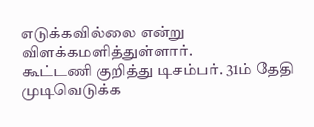எடுக்கவில்லை என்று விளக்கமளித்துள்ளார்.
கூட்டணி குறித்து டிசம்பர். 31ம் தேதி முடிவெடுக்க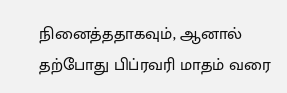நினைத்ததாகவும், ஆனால் தற்போது பிப்ரவரி மாதம் வரை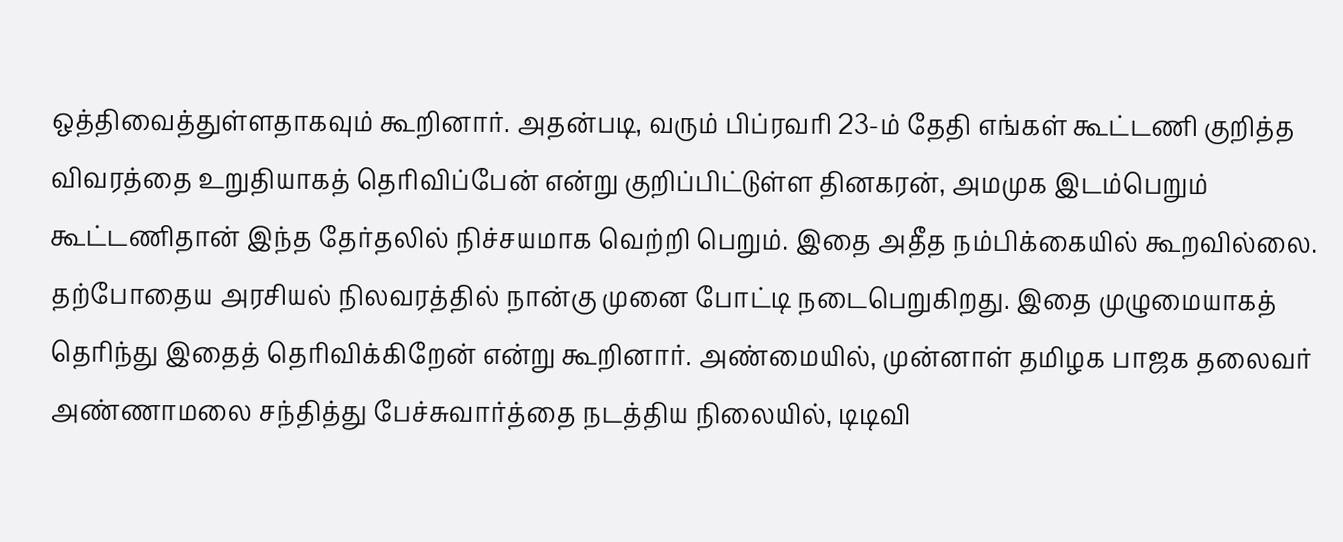ஒத்திவைத்துள்ளதாகவும் கூறினார். அதன்படி, வரும் பிப்ரவரி 23-ம் தேதி எங்கள் கூட்டணி குறித்த விவரத்தை உறுதியாகத் தெரிவிப்பேன் என்று குறிப்பிட்டுள்ள தினகரன், அமமுக இடம்பெறும் கூட்டணிதான் இந்த தேர்தலில் நிச்சயமாக வெற்றி பெறும். இதை அதீத நம்பிக்கையில் கூறவில்லை. தற்போதைய அரசியல் நிலவரத்தில் நான்கு முனை போட்டி நடைபெறுகிறது. இதை முழுமையாகத் தெரிந்து இதைத் தெரிவிக்கிறேன் என்று கூறினார். அண்மையில், முன்னாள் தமிழக பாஜக தலைவர் அண்ணாமலை சந்தித்து பேச்சுவார்த்தை நடத்திய நிலையில், டிடிவி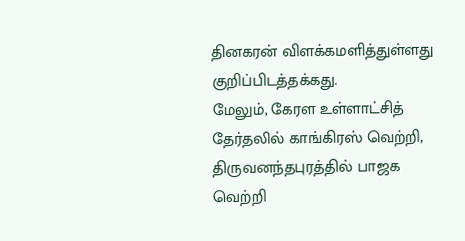தினகரன் விளக்கமளித்துள்ளது குறிப்பிடத்தக்கது.
மேலும், கேரள உள்ளாட்சித் தேர்தலில் காங்கிரஸ் வெற்றி, திருவனந்தபுரத்தில் பாஜக வெற்றி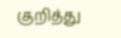குறித்து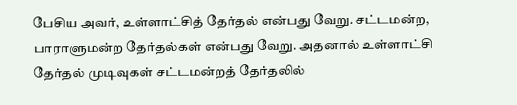பேசிய அவர், உள்ளாட்சித் தேர்தல் என்பது வேறு. சட்டமன்ற, பாராளுமன்ற தேர்தல்கள் என்பது வேறு. அதனால் உள்ளாட்சி தேர்தல் முடிவுகள் சட்டமன்றத் தேர்தலில்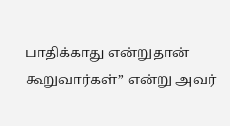பாதிக்காது என்றுதான் கூறுவார்கள்” என்று அவர்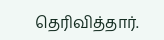தெரிவித்தார்.